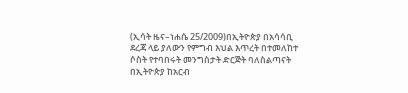(ኢሳት ዜና–ነሐሴ 25/2009)በኢትዮጵያ በአሳሳቢ ደረጃ ላይ ያለውን የምግብ እህል እጥረት በተመለከተ ሶስት የተባበሩት መንግስታት ድርጅት ባለስልጣናት በኢትዮጵያ ከአርብ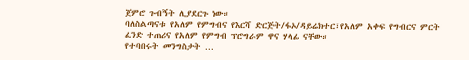ጀምሮ ጉብኝት ሊያደርጉ ነው።
ባለስልጣናቱ የአለም የምግብና የእርሻ ድርጅት/ፋኦ/ዳይሬክተር፣የአለም አቀፍ የግብርና ምርት ፈንድ ተጠሪና የአለም የምግብ ፕሮግራም ዋና ሃላፊ ናቸው።
የተባበሩት መንግስታት …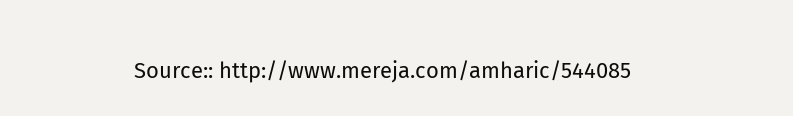Source:: http://www.mereja.com/amharic/544085